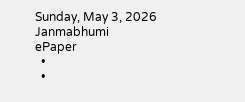Sunday, May 3, 2026
Janmabhumi
ePaper
  •
  •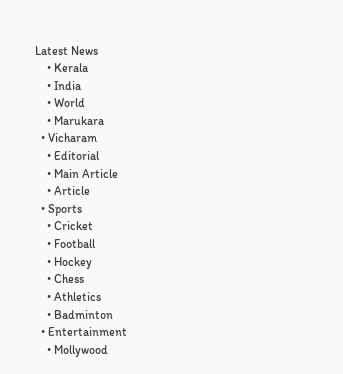Latest News
    • Kerala
    • India
    • World
    • Marukara
  • Vicharam
    • Editorial
    • Main Article
    • Article
  • Sports
    • Cricket
    • Football
    • Hockey
    • Chess
    • Athletics
    • Badminton
  • Entertainment
    • Mollywood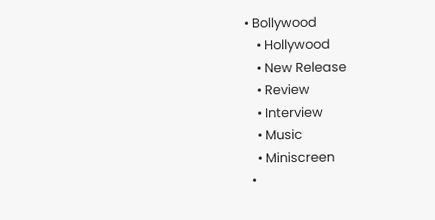• Bollywood
    • Hollywood
    • New Release
    • Review
    • Interview
    • Music
    • Miniscreen
  •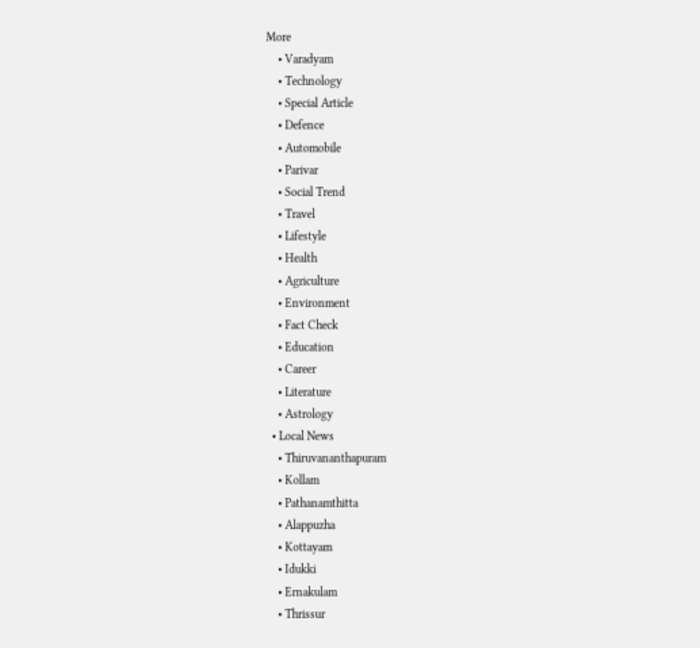More
    • Varadyam
    • Technology
    • Special Article
    • Defence
    • Automobile
    • Parivar
    • Social Trend
    • Travel
    • Lifestyle
    • Health
    • Agriculture
    • Environment
    • Fact Check
    • Education
    • Career
    • Literature
    • Astrology
  • Local News
    • Thiruvananthapuram
    • Kollam
    • Pathanamthitta
    • Alappuzha
    • Kottayam
    • Idukki
    • Ernakulam
    • Thrissur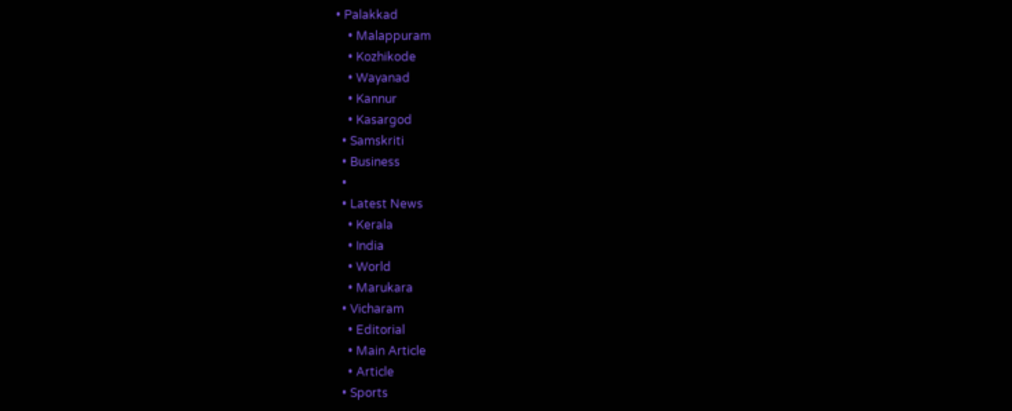• Palakkad
    • Malappuram
    • Kozhikode
    • Wayanad
    • Kannur
    • Kasargod
  • Samskriti
  • Business
  •
  • Latest News
    • Kerala
    • India
    • World
    • Marukara
  • Vicharam
    • Editorial
    • Main Article
    • Article
  • Sports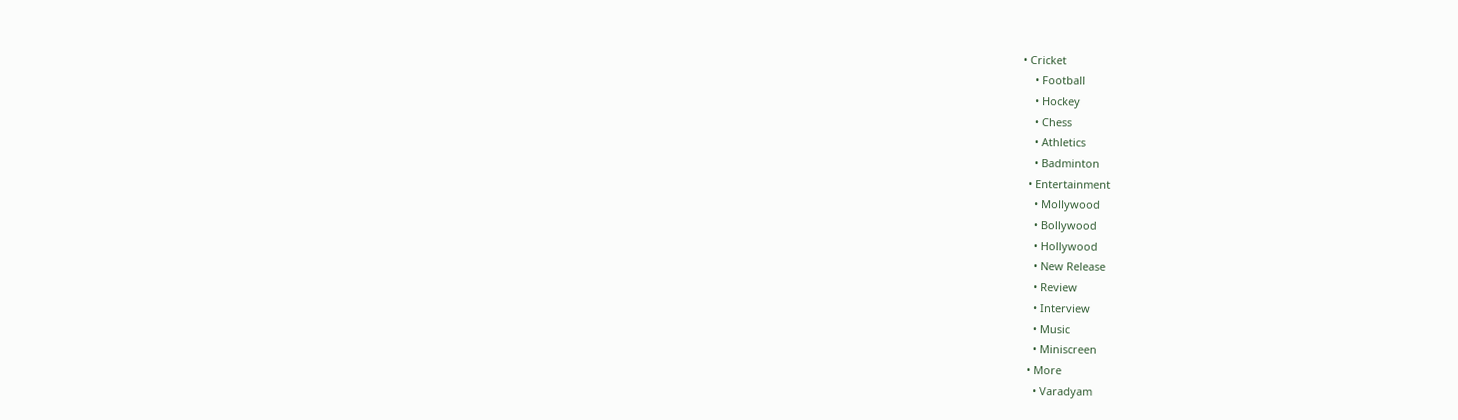• Cricket
    • Football
    • Hockey
    • Chess
    • Athletics
    • Badminton
  • Entertainment
    • Mollywood
    • Bollywood
    • Hollywood
    • New Release
    • Review
    • Interview
    • Music
    • Miniscreen
  • More
    • Varadyam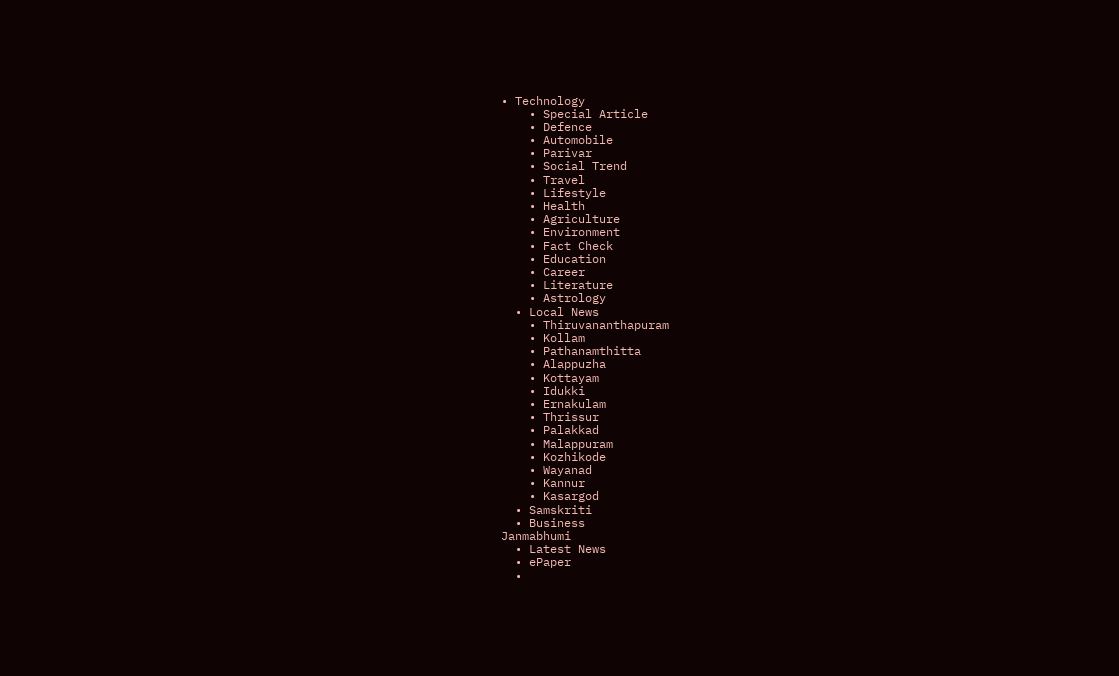• Technology
    • Special Article
    • Defence
    • Automobile
    • Parivar
    • Social Trend
    • Travel
    • Lifestyle
    • Health
    • Agriculture
    • Environment
    • Fact Check
    • Education
    • Career
    • Literature
    • Astrology
  • Local News
    • Thiruvananthapuram
    • Kollam
    • Pathanamthitta
    • Alappuzha
    • Kottayam
    • Idukki
    • Ernakulam
    • Thrissur
    • Palakkad
    • Malappuram
    • Kozhikode
    • Wayanad
    • Kannur
    • Kasargod
  • Samskriti
  • Business
Janmabhumi
  • Latest News
  • ePaper
  •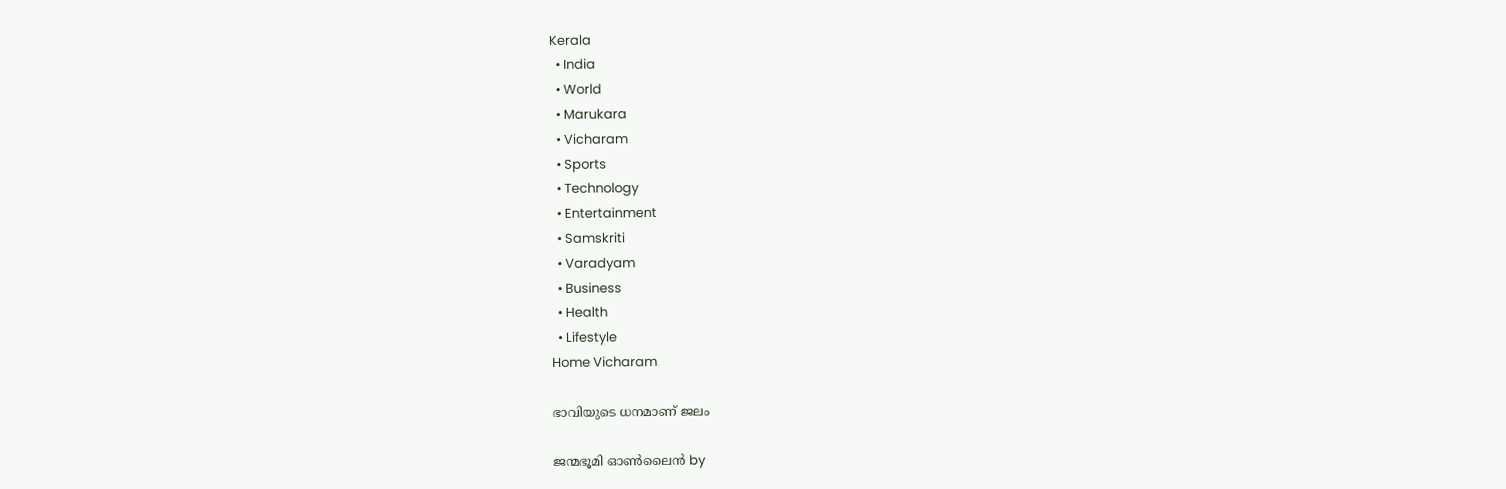Kerala
  • India
  • World
  • Marukara
  • Vicharam
  • Sports
  • Technology
  • Entertainment
  • Samskriti
  • Varadyam
  • Business
  • Health
  • Lifestyle
Home Vicharam

ഭാവിയുടെ ധനമാണ് ജലം

ജന്മഭൂമി ഓണ്‍ലൈന്‍ by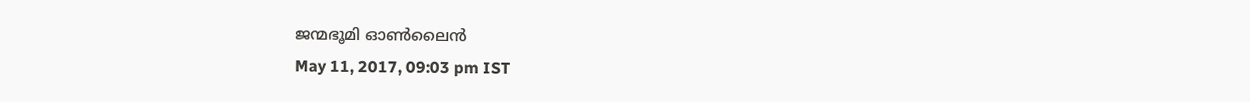ജന്മഭൂമി ഓണ്‍ലൈന്‍
May 11, 2017, 09:03 pm IST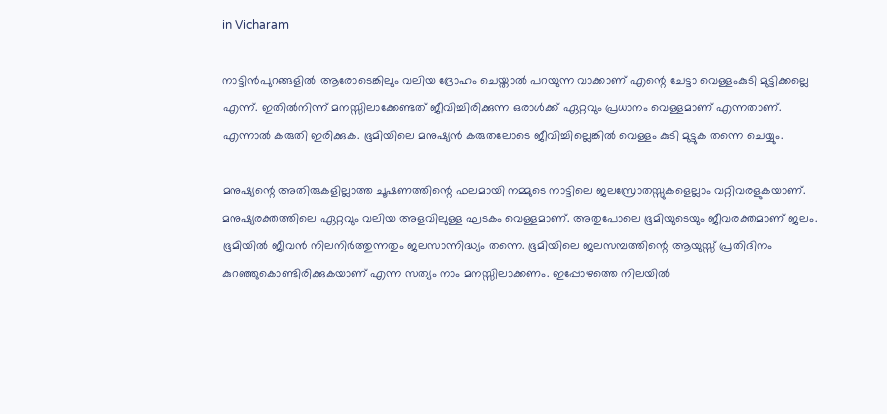in Vicharam

നാട്ടിന്‍പുറങ്ങളില്‍ ആരോടെങ്കിലും വലിയ ദ്രോഹം ചെയ്താല്‍ പറയുന്ന വാക്കാണ് എന്റെ ചേട്ടാ വെള്ളംകുടി മുട്ടിക്കല്ലെ എന്ന്. ഇതില്‍നിന്ന് മനസ്സിലാക്കേണ്ടത് ജീവിച്ചിരിക്കുന്ന ഒരാള്‍ക്ക് ഏറ്റവും പ്രധാനം വെള്ളമാണ് എന്നതാണ്. എന്നാല്‍ കരുതി ഇരിക്കുക. ഭൂമിയിലെ മനുഷ്യന്‍ കരുതലോടെ ജീവിച്ചില്ലെങ്കില്‍ വെള്ളം കുടി മുട്ടുക തന്നെ ചെയ്യും.

മനുഷ്യന്റെ അതിരുകളില്ലാത്ത ചൂഷണത്തിന്റെ ഫലമായി നമ്മുടെ നാട്ടിലെ ജലസ്രോതസ്സുകളെല്ലാം വറ്റിവരളുകയാണ്. മനുഷ്യരക്തത്തിലെ ഏറ്റവും വലിയ അളവിലുള്ള ഘടകം വെള്ളമാണ്. അതുപോലെ ഭൂമിയുടെയും ജീവരക്തമാണ് ജലം. ഭൂമിയില്‍ ജീവന്‍ നിലനിര്‍ത്തുന്നതും ജലസാന്നിദ്ധ്യം തന്നെ. ഭൂമിയിലെ ജലസമ്പത്തിന്റെ ആയുസ്സ് പ്രതിദിനം കുറഞ്ഞുകൊണ്ടിരിക്കുകയാണ് എന്ന സത്യം നാം മനസ്സിലാക്കണം. ഇപ്പോഴത്തെ നിലയില്‍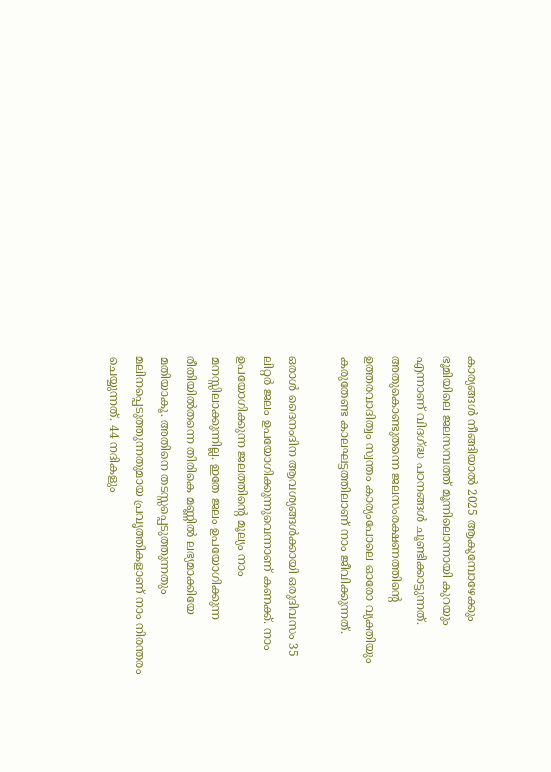കാര്യങ്ങള്‍ നീങ്ങിയാല്‍ 2025 ആകുമ്പോഴേക്കും ഭൂമിയിലെ ജലസമ്പത്ത് മൂന്നിലൊന്നായി കുറയും എന്നാണ് വിദഗ്‌ദ്ധ പഠനങ്ങള്‍ ചൂണ്ടിക്കാട്ടുന്നത്. അതുകൊണ്ടുതന്നെ ജലസംരക്ഷണത്തിന്റെ ഉത്തരവാദിത്വം സ്വന്തം കാര്യംപോലെ ഓരോ വ്യക്തിയും കരുതേണ്ട കാലഘട്ടത്തിലാണ് നാം ജീവിക്കുന്നത്.

ഒരാള്‍ ദൈനംദിന ആവശ്യങ്ങള്‍ക്കായി ഒരുദിവസം 35 ലിറ്റര്‍ ജലം ഉപയോഗിക്കുന്നുവെന്നാണ് കണക്ക്. നാം ഉപയോഗിക്കുന്ന ജലത്തിന്റെ മൂല്യം നാം മനസ്സിലാക്കുന്നില്ല. ഇതേ ജലം ഉപയോഗിക്കുന്ന രീതിയില്‍തന്നെ തിരികെ മണ്ണില്‍ ലഭ്യമാക്കിയേ മതിയാകൂ. അതിനെ തടസ്സപ്പെടുത്തുന്നതും മലിനപ്പെടുത്തുന്നതുമായ പ്രവൃത്തികളാണ് നാം നിരന്തരം ചെയ്യുന്നത്. 44 നദികളും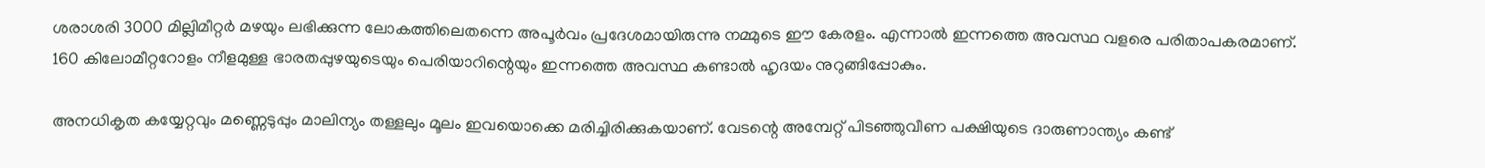ശരാശരി 3000 മില്ലിമീറ്റര്‍ മഴയും ലഭിക്കുന്ന ലോകത്തിലെതന്നെ അപൂര്‍വം പ്രദേശമായിരുന്നു നമ്മുടെ ഈ കേരളം. എന്നാല്‍ ഇന്നത്തെ അവസ്ഥ വളരെ പരിതാപകരമാണ്. 160 കിലോമീറ്ററോളം നീളമുള്ള ഭാരതപ്പുഴയുടെയും പെരിയാറിന്റെയും ഇന്നത്തെ അവസ്ഥ കണ്ടാല്‍ ഹൃദയം നുറുങ്ങിപ്പോകും.

അനധികൃത കയ്യേറ്റവും മണ്ണെടുപ്പും മാലിന്യം തള്ളലും മൂലം ഇവയൊക്കെ മരിച്ചിരിക്കുകയാണ്. വേടന്റെ അമ്പേറ്റ് പിടഞ്ഞുവീണ പക്ഷിയുടെ ദാരുണാന്ത്യം കണ്ട്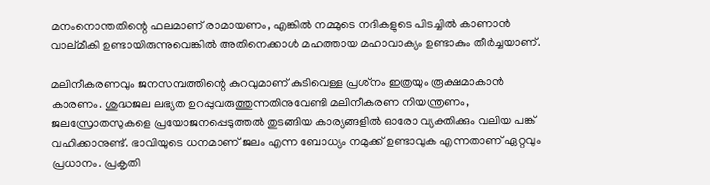മനംനൊന്തതിന്റെ ഫലമാണ് രാമായണം, എങ്കില്‍ നമ്മുടെ നദികളുടെ പിടച്ചില്‍ കാണാന്‍ വാല്മീകി ഉണ്ടായിരുന്നുവെങ്കില്‍ അതിനെക്കാള്‍ മഹത്തായ മഹാവാക്യം ഉണ്ടാകും തീര്‍ച്ചയാണ്.

മലിനീകരണവും ജനസമ്പത്തിന്റെ കുറവുമാണ് കുടിവെള്ള പ്രശ്‌നം ഇത്രയും രൂക്ഷമാകാന്‍ കാരണം. ശുദ്ധജല ലഭ്യത ഉറപ്പുവരുത്തുന്നതിനുവേണ്ടി മലിനീകരണ നിയന്ത്രണം, ജലസ്രോതസുകളെ പ്രയോജനപ്പെടുത്തല്‍ തുടങ്ങിയ കാര്യങ്ങളില്‍ ഓരോ വ്യക്തിക്കും വലിയ പങ്ക് വഹിക്കാനുണ്ട്. ഭാവിയുടെ ധനമാണ് ജലം എന്ന ബോധ്യം നമുക്ക് ഉണ്ടാവുക എന്നതാണ് ഏറ്റവും പ്രധാനം. പ്രകൃതി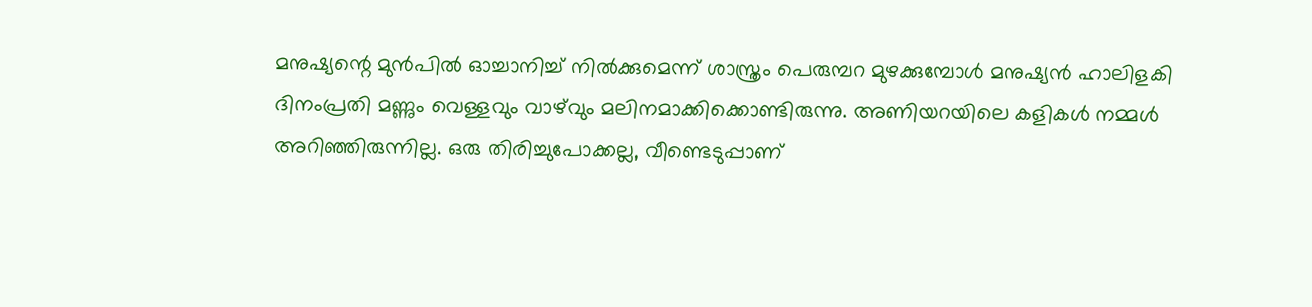മനുഷ്യന്റെ മുന്‍പില്‍ ഓച്ചാനിച്ച് നില്‍ക്കുമെന്ന് ശാസ്ത്രം പെരുമ്പറ മുഴക്കുമ്പോള്‍ മനുഷ്യന്‍ ഹാലിളകി ദിനംപ്രതി മണ്ണും വെള്ളവും വാഴ്‌വും മലിനമാക്കിക്കൊണ്ടിരുന്നു. അണിയറയിലെ കളികള്‍ നമ്മള്‍ അറിഞ്ഞിരുന്നില്ല. ഒരു തിരിച്ചുപോക്കല്ല, വീണ്ടെടുപ്പാണ്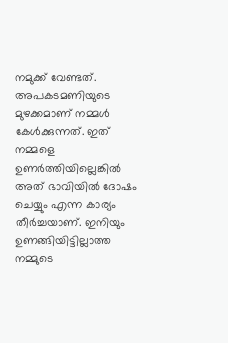നമുക്ക് വേണ്ടത്. അപകടമണിയുടെ മുഴക്കമാണ് നമ്മള്‍ കേള്‍ക്കുന്നത്. ഇത് നമ്മളെ ഉണര്‍ത്തിയില്ലെങ്കില്‍ അത് ഭാവിയില്‍ ദോഷം ചെയ്യും എന്ന കാര്യം തീര്‍ച്ചയാണ്. ഇനിയും ഉണങ്ങിയിട്ടില്ലാത്ത നമ്മുടെ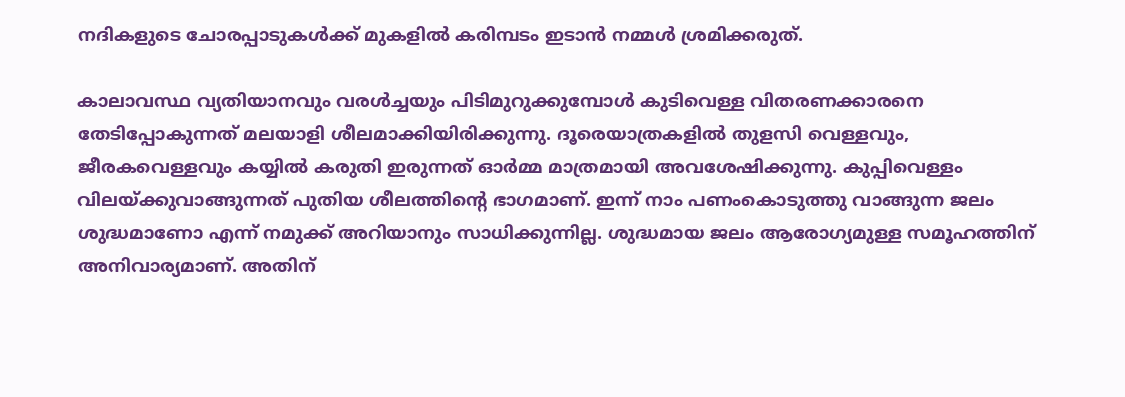നദികളുടെ ചോരപ്പാടുകള്‍ക്ക് മുകളില്‍ കരിമ്പടം ഇടാന്‍ നമ്മള്‍ ശ്രമിക്കരുത്.

കാലാവസ്ഥ വ്യതിയാനവും വരള്‍ച്ചയും പിടിമുറുക്കുമ്പോള്‍ കുടിവെള്ള വിതരണക്കാരനെ തേടിപ്പോകുന്നത് മലയാളി ശീലമാക്കിയിരിക്കുന്നു. ദൂരെയാത്രകളില്‍ തുളസി വെള്ളവും, ജീരകവെള്ളവും കയ്യില്‍ കരുതി ഇരുന്നത് ഓര്‍മ്മ മാത്രമായി അവശേഷിക്കുന്നു. കുപ്പിവെള്ളം വിലയ്‌ക്കുവാങ്ങുന്നത് പുതിയ ശീലത്തിന്റെ ഭാഗമാണ്. ഇന്ന് നാം പണംകൊടുത്തു വാങ്ങുന്ന ജലം ശുദ്ധമാണോ എന്ന് നമുക്ക് അറിയാനും സാധിക്കുന്നില്ല. ശുദ്ധമായ ജലം ആരോഗ്യമുള്ള സമൂഹത്തിന് അനിവാര്യമാണ്. അതിന്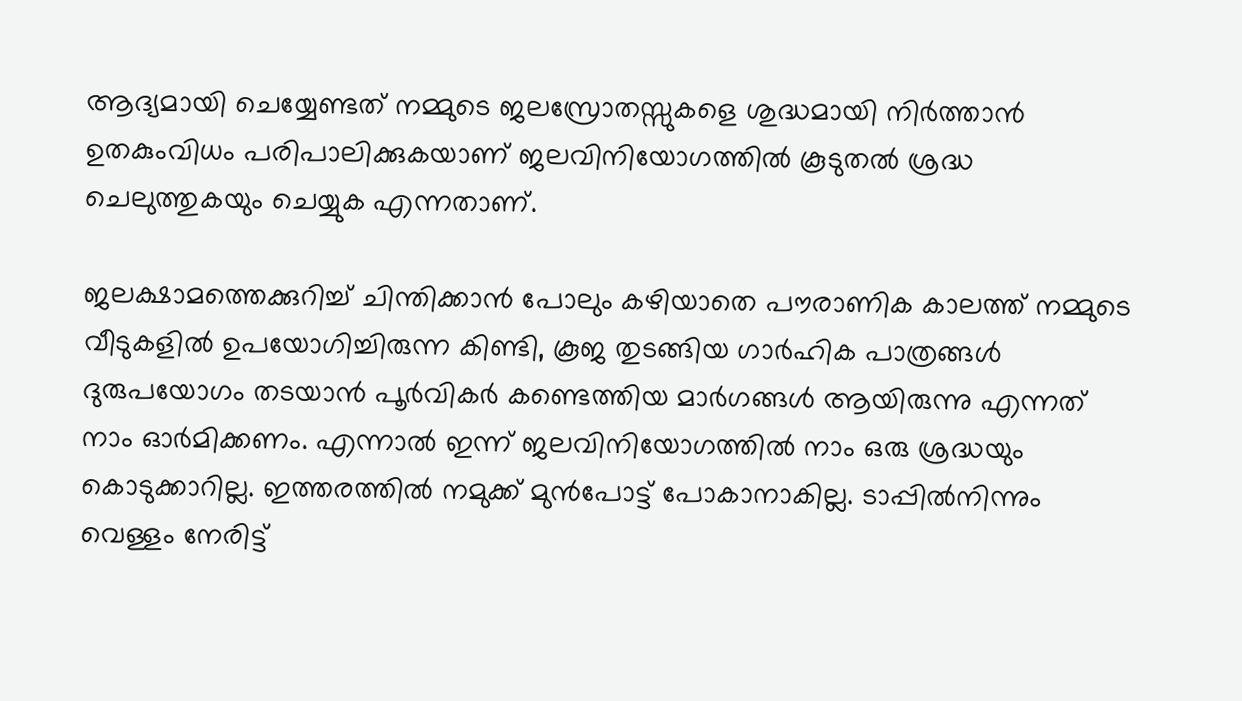ആദ്യമായി ചെയ്യേണ്ടത് നമ്മുടെ ജലസ്രോതസ്സുകളെ ശുദ്ധമായി നിര്‍ത്താന്‍ ഉതകുംവിധം പരിപാലിക്കുകയാണ് ജലവിനിയോഗത്തില്‍ കൂടുതല്‍ ശ്രദ്ധ ചെലുത്തുകയും ചെയ്യുക എന്നതാണ്.

ജലക്ഷാമത്തെക്കുറിച്ച് ചിന്തിക്കാന്‍ പോലും കഴിയാതെ പൗരാണിക കാലത്ത് നമ്മുടെ വീടുകളില്‍ ഉപയോഗിച്ചിരുന്ന കിണ്ടി, കൂജ തുടങ്ങിയ ഗാര്‍ഹിക പാത്രങ്ങള്‍ ദുരുപയോഗം തടയാന്‍ പൂര്‍വികര്‍ കണ്ടെത്തിയ മാര്‍ഗങ്ങള്‍ ആയിരുന്നു എന്നത് നാം ഓര്‍മിക്കണം. എന്നാല്‍ ഇന്ന് ജലവിനിയോഗത്തില്‍ നാം ഒരു ശ്രദ്ധയും കൊടുക്കാറില്ല. ഇത്തരത്തില്‍ നമുക്ക് മുന്‍പോട്ട് പോകാനാകില്ല. ടാപ്പില്‍നിന്നും വെള്ളം നേരിട്ട്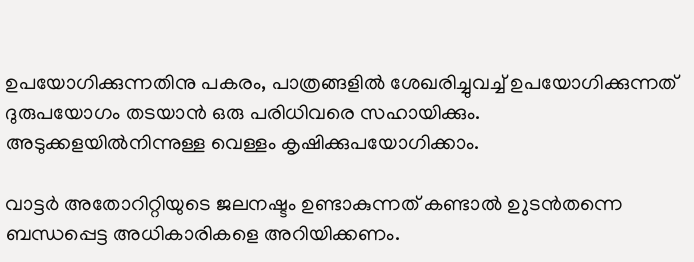ഉപയോഗിക്കുന്നതിനു പകരം, പാത്രങ്ങളില്‍ ശേഖരിച്ചുവച്ച് ഉപയോഗിക്കുന്നത് ദുരുപയോഗം തടയാന്‍ ഒരു പരിധിവരെ സഹായിക്കും. അടുക്കളയില്‍നിന്നുള്ള വെള്ളം കൃഷിക്കുപയോഗിക്കാം.

വാട്ടര്‍ അതോറിറ്റിയുടെ ജലനഷ്ടം ഉണ്ടാകുന്നത് കണ്ടാല്‍ ഉുടന്‍തന്നെ ബന്ധപ്പെട്ട അധികാരികളെ അറിയിക്കണം.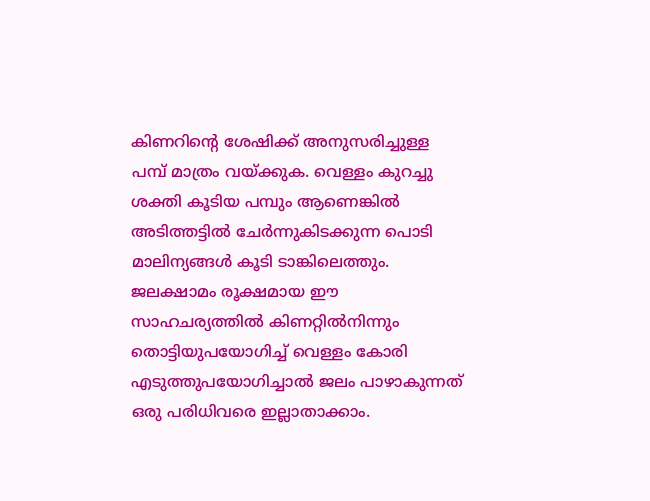കിണറിന്റെ ശേഷിക്ക് അനുസരിച്ചുള്ള പമ്പ് മാത്രം വയ്‌ക്കുക. വെള്ളം കുറച്ചു ശക്തി കൂടിയ പമ്പും ആണെങ്കില്‍ അടിത്തട്ടില്‍ ചേര്‍ന്നുകിടക്കുന്ന പൊടി മാലിന്യങ്ങള്‍ കൂടി ടാങ്കിലെത്തും. ജലക്ഷാമം രൂക്ഷമായ ഈ സാഹചര്യത്തില്‍ കിണറ്റില്‍നിന്നും തൊട്ടിയുപയോഗിച്ച് വെള്ളം കോരി എടുത്തുപയോഗിച്ചാല്‍ ജലം പാഴാകുന്നത് ഒരു പരിധിവരെ ഇല്ലാതാക്കാം.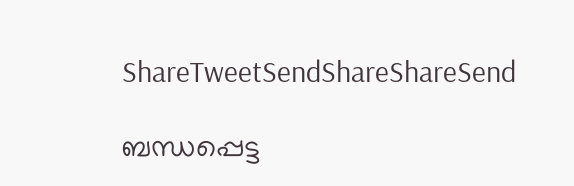ShareTweetSendShareShareSend

ബന്ധപ്പെട്ട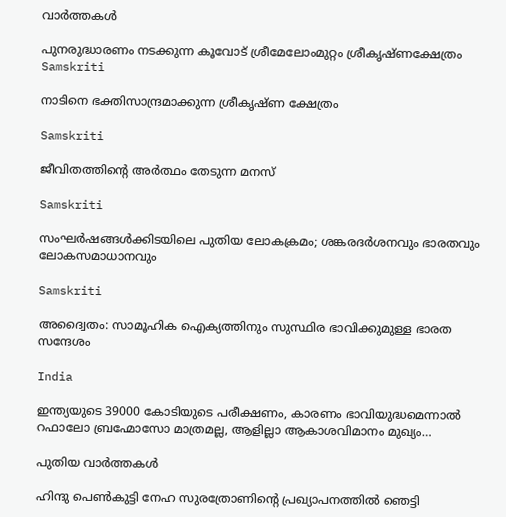വാര്‍ത്തകള്‍

പുനരുദ്ധാരണം നടക്കുന്ന കൂവോട് ശ്രീമേലോംമുറ്റം ശ്രീകൃഷ്ണക്ഷേത്രം
Samskriti

നാടിനെ ഭക്തിസാന്ദ്രമാക്കുന്ന ശ്രീകൃഷ്ണ ക്ഷേത്രം

Samskriti

ജീവിതത്തിന്റെ അര്‍ത്ഥം തേടുന്ന മനസ്

Samskriti

സംഘര്‍ഷങ്ങള്‍ക്കിടയിലെ പുതിയ ലോകക്രമം; ശങ്കരദര്‍ശനവും ഭാരതവും ലോകസമാധാനവും

Samskriti

അദ്വൈതം: സാമൂഹിക ഐക്യത്തിനും സുസ്ഥിര ഭാവിക്കുമുള്ള ഭാരത സന്ദേശം

India

ഇന്ത്യയുടെ 39000 കോടിയുടെ പരീക്ഷണം, കാരണം ഭാവിയുദ്ധമെന്നാല്‍ റഫാലോ ബ്രഹ്മോസോ മാത്രമല്ല, ആളില്ലാ ആകാശവിമാനം മുഖ്യം…

പുതിയ വാര്‍ത്തകള്‍

ഹിന്ദു പെണ്‍കുട്ടി നേഹ സുരത്രോണിന്റെ പ്രഖ്യാപനത്തില്‍ ഞെട്ടി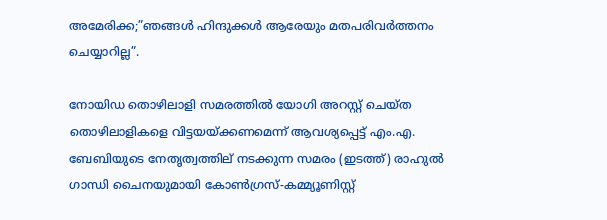അമേരിക്ക;”ഞങ്ങള്‍ ഹിന്ദുക്കള്‍ ആരേയും മതപരിവര്‍ത്തനം ചെയ്യാറില്ല”.

നോയിഡ തൊഴിലാളി സമരത്തില്‍ യോഗി അറസ്റ്റ് ചെയ്ത തൊഴിലാളികളെ വിട്ടയയ്ക്കണമെന്ന് ആവശ്യപ്പെട്ട് എം.എ. ബേബിയുടെ നേതൃത്വത്തില‍് നടക്കുന്ന സമരം (ഇടത്ത്) രാഹുല്‍ ഗാന്ധി ചൈനയുമായി കോണ്‍ഗ്രസ്-കമ്മ്യൂണിസ്റ്റ്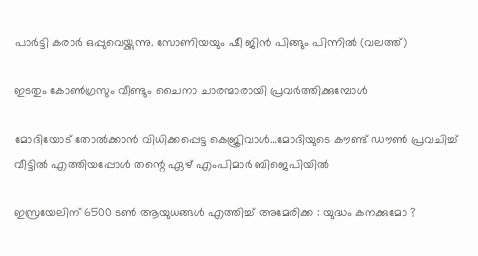പാര്‍ട്ടി കരാര്‍ ഒപ്പുവെയ്ക്കുന്നു. സോണിയയും ഷീ ജിന്‍ പിങ്ങും പിന്നില്‍ (വലത്ത്)

ഇടതും കോണ്‍ഗ്രസും വീണ്ടും ചൈനാ ചാരന്മാരായി പ്രവര്‍ത്തിക്കുമ്പോള്‍

മോദിയോട് തോല്‍ക്കാന്‍ വിധിക്കപ്പെട്ട കെജ്രിവാള്‍…മോദിയുടെ കൗണ്ട് ഡൗണ്‍ പ്രവചിച്ച് വീട്ടില്‍ എത്തിയപ്പോള്‍ തന്റെ ഏഴ് എംപിമാർ ബിജെപിയിൽ

ഇസ്രയേലിന് 6500 ടൺ ആയുധങ്ങൾ എത്തിച്ച് അമേരിക്ക : യുദ്ധം കനക്കുമോ ?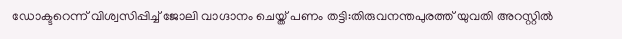ഡോക്ടറെന്ന് വിശ്വസിപ്പിച്ച് ജോലി വാഗ്ദാനം ചെയ്ത് പണം തട്ടി:തിരുവനന്തപുരത്ത് യുവതി അറസ്റ്റില്‍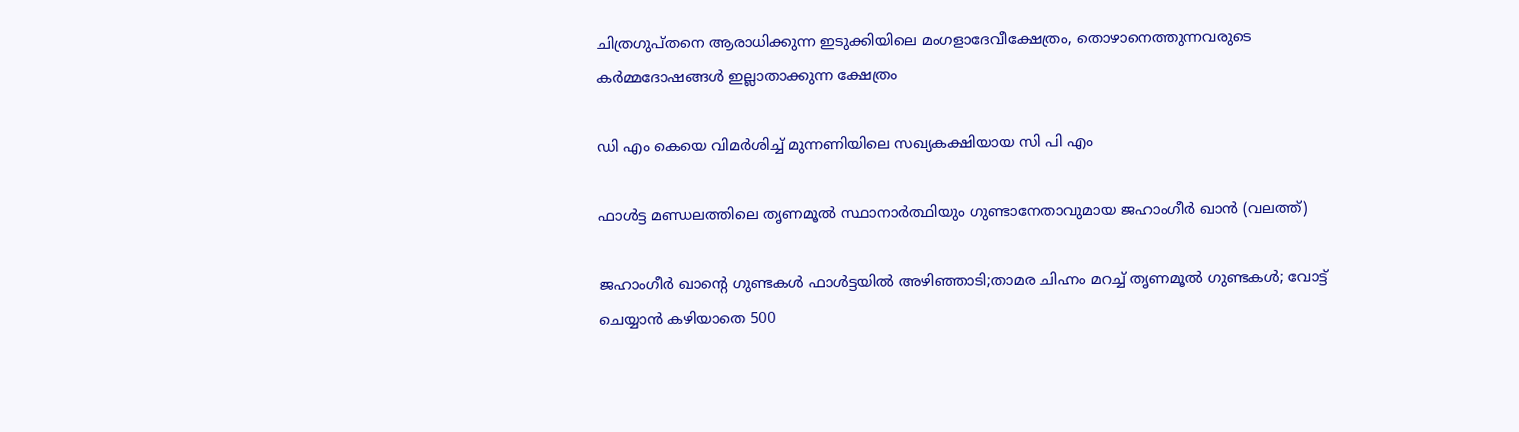ചിത്രഗുപ്തനെ ആരാധിക്കുന്ന ഇടുക്കിയിലെ മംഗളാദേവീക്ഷേത്രം, തൊഴാനെത്തുന്നവരുടെ കര്‍മ്മദോഷങ്ങള്‍ ഇല്ലാതാക്കുന്ന ക്ഷേത്രം

ഡി എം കെയെ വിമര്‍ശിച്ച് മുന്നണിയിലെ സഖ്യകക്ഷിയായ സി പി എം

ഫാള്‍ട്ട മണ്ഡലത്തിലെ തൃണമൂല്‍ സ്ഥാനാര്‍ത്ഥിയും ഗുണ്ടാനേതാവുമായ ജഹാംഗീര്‍ ഖാന്‍ (വലത്ത്)

ജഹാംഗീര്‍ ഖാന്റെ ഗുണ്ടകള്‍ ഫാള്‍ട്ടയില്‍ അഴിഞ്ഞാടി;താമര ചിഹ്നം മറച്ച് തൃണമൂല്‍ ഗുണ്ടകള്‍; വോട്ട് ചെയ്യാന്‍ കഴിയാതെ 500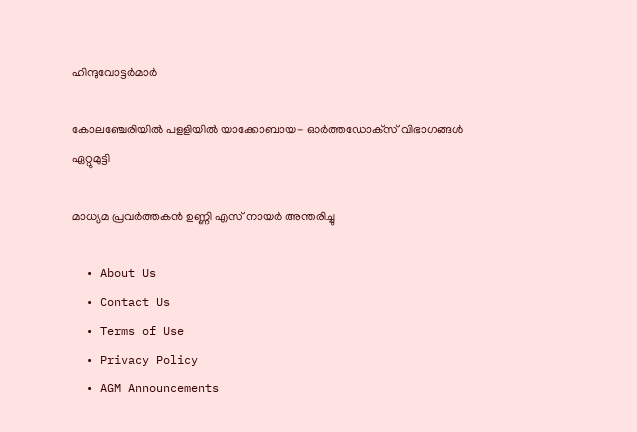ഹിന്ദുവോട്ടര്‍മാര്‍

കോലഞ്ചേരിയില്‍ പളളിയില്‍ യാക്കോബായ- ഓര്‍ത്തഡോക്‌സ് വിഭാഗങ്ങള്‍ ഏറ്റുമുട്ടി

മാധ്യമ പ്രവര്‍ത്തകന്‍ ഉണ്ണി എസ് നായര്‍ അന്തരിച്ചു

  • About Us
  • Contact Us
  • Terms of Use
  • Privacy Policy
  • AGM Announcements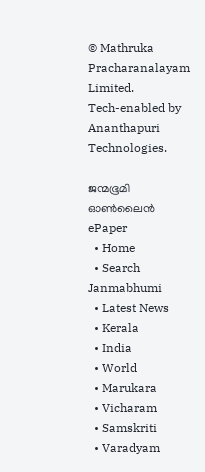© Mathruka Pracharanalayam Limited.
Tech-enabled by Ananthapuri Technologies.

ജന്മഭൂമി ഓണ്‍ലൈന്‍
ePaper
  • Home
  • Search Janmabhumi
  • Latest News
  • Kerala
  • India
  • World
  • Marukara
  • Vicharam
  • Samskriti
  • Varadyam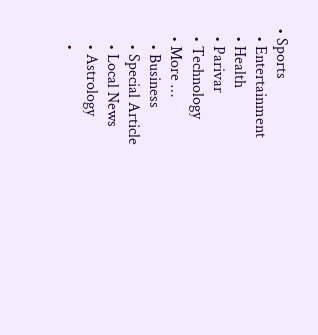• Sports
  • Entertainment
  • Health
  • Parivar
  • Technology
  • More …
    • Business
    • Special Article
    • Local News
    • Astrology
    •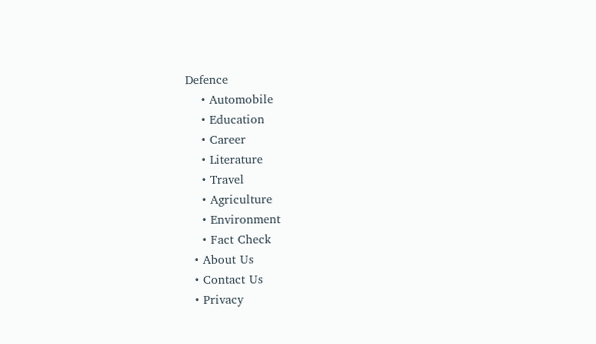Defence
    • Automobile
    • Education
    • Career
    • Literature
    • Travel
    • Agriculture
    • Environment
    • Fact Check
  • About Us
  • Contact Us
  • Privacy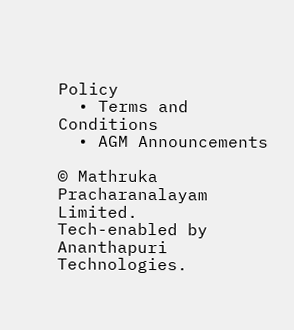Policy
  • Terms and Conditions
  • AGM Announcements

© Mathruka Pracharanalayam Limited.
Tech-enabled by Ananthapuri Technologies.